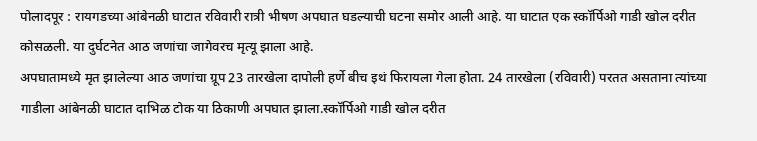पोलादपूर : रायगडच्या आंबेनळी घाटात रविवारी रात्री भीषण अपघात घडल्याची घटना समोर आली आहे. या घाटात एक स्कॉर्पिओ गाडी खोल दरीत कोसळली. या दुर्घटनेत आठ जणांचा जागेवरच मृत्यू झाला आहे.
अपघातामध्ये मृत झालेल्या आठ जणांचा ग्रूप 23 तारखेला दापोली हर्णे बीच इथं फिरायला गेला होता. 24 तारखेला (रविवारी) परतत असताना त्यांच्या गाडीला आंबेनळी घाटात दाभिळ टोक या ठिकाणी अपघात झाला.स्कॉर्पिओ गाडी खोल दरीत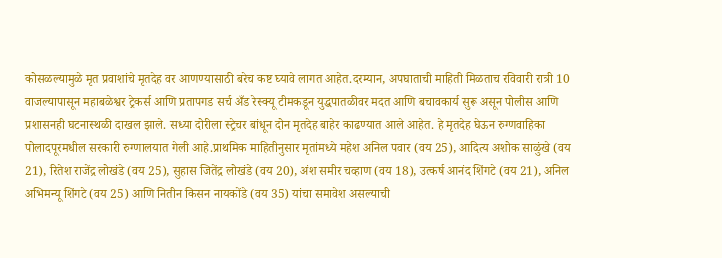कोसळल्यामुळे मृत प्रवाशांचे मृतदेह वर आणण्यासाठी बरेच कष्ट घ्यावे लागत आहेत.दरम्यान, अपघाताची माहिती मिळताच रविवारी रात्री 10 वाजल्यापासून महाबळेश्वर ट्रेकर्स आणि प्रतापगड सर्च अँड रेस्क्यू टीमकडून युद्धपातळीवर मदत आणि बचावकार्य सुरू असून पोलीस आणि प्रशासनही घटनास्थळी दाखल झाले. सध्या दोरीला स्ट्रेचर बांधून दोन मृतदेह बाहेर काढण्यात आले आहेत. हे मृतदेह घेऊन रुग्णवाहिका पोलादपूरमधील सरकारी रुग्णालयात गेली आहे.प्राथमिक माहितीनुसार मृतांमध्ये महेश अनिल पवार (वय 25), आदित्य अशोक साळुंखे (वय 21), रितेश राजेंद्र लोखंडे (वय 25), सुहास जितेंद्र लोखंडे (वय 20), अंश समीर चव्हाण (वय 18), उत्कर्ष आनंद शिंगटे (वय 21), अनिल अभिमन्यू शिंगटे (वय 25) आणि नितीन किसन नायकोंडे (वय 35) यांचा समावेश असल्याची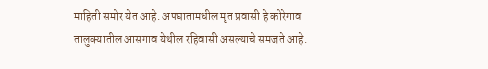माहिती समोर येत आहे. अपघातामधील मृत प्रवासी हे कोरेगाव तालुक्यातील आसगाव येथील रहिवासी असल्याचे समजते आहे.